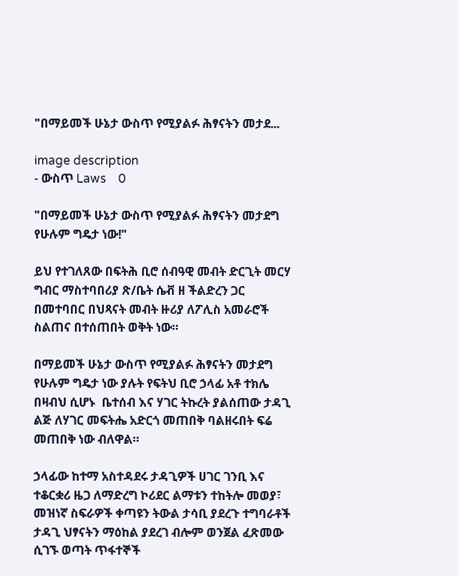"በማይመች ሁኔታ ውስጥ የሚያልፉ ሕፃናትን መታደ...

image description
- ውስጥ Laws    0

"በማይመች ሁኔታ ውስጥ የሚያልፉ ሕፃናትን መታደግ የሁሉም ግዴታ ነው!"

ይህ የተገለጸው በፍትሕ ቢሮ ሰብዓዊ መብት ድርጊት መርሃ ግብር ማስተባበሪያ ጽ/ቤት ሴቭ ዘ ችልድረን ጋር በመተባበር በህጻናት መብት ዙሪያ ለፖሊስ አመራሮች ስልጠና በተሰጠበት ወቅት ነው።

በማይመች ሁኔታ ውስጥ የሚያልፉ ሕፃናትን መታደግ የሁሉም ግዴታ ነው ያሉት የፍትህ ቢሮ ኃላፊ አቶ ተክሌ በዛብህ ሲሆኑ  ቤተሰብ እና ሃገር ትኩረት ያልሰጠው ታዳጊ ልጅ ለሃገር መፍትሔ አድርጎ መጠበቅ ባልዘሩበት ፍሬ መጠበቅ ነው ብለዋል።

ኃላፊው ከተማ አስተዳደሩ ታዳጊዎች ሀገር ገንቢ እና ተቆርቋሪ ዜጋ ለማድረግ ኮሪደር ልማቱን ተከትሎ መወያ፣ መዝነኛ ስፍራዎች ቀጣዩን ትውል ታሳቢ ያደረጉ ተግባራቶች ታዳጊ ህፃናትን ማዕከል ያደረገ ብሎም ወንጀል ፈጽመው ሲገኙ ወጣት ጥፋተኞች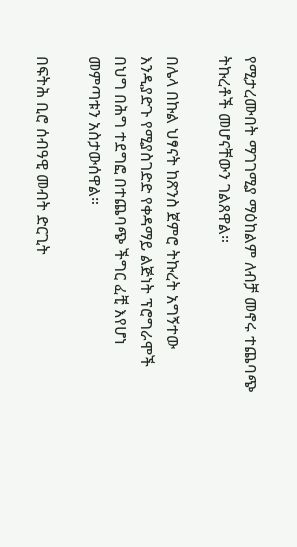የሚታረሙበት ማገገሚያ ማዕከልም ለብቻ መኖሩ ተጨባጭ ትኩረቶች መሆናቸውን ገልጸዋል።

በሌላ በኩል ህፃናት ከጽንስ ጀምሮ ትኩረት አግኝተው  እንዲያድጉ የሚያስገድድ የቀዳማይ ልጅነት ፕሮግራሞች  በህግ በሕግ ተደግፎ በተጨባጭ ችግር ፈቺ እየሆነ መምጣቱን አስታውሰዋል።

በፍትሕ ቢሮ ሰብዓዊ መብት ድርጊት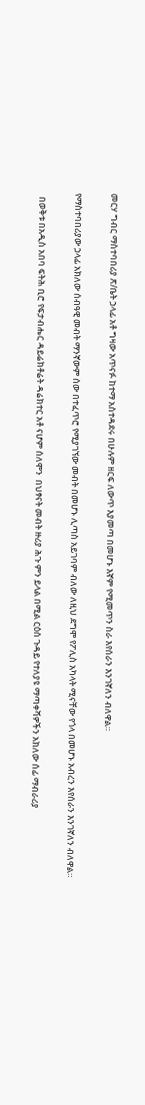መርሃ ግብር ማስተባበሪያ ጽ/ቤት ኃላፊ አቶ ግዛው አጥናፉ ከተማ አስተዳደሩ በሁሉም ዘርፍ ለውጥ እያመጣ በመሆኑ እኛም የሚመጥን ስራ እየሰራን እንገኛለን ብለዋል።

የማስተባበሪያው ኃላፊ አክለው ሰብዓዊ መብት ማንኛውም ሰው በተፈጥሮ የሚያገኘው መብት በመሆኑ ሊጣስ አይገባም ብለው ለዚህ ደግሞ የፖሊስ አካላት ሚናቸው የጎላ በመሆኑ አብረን እየሰራን እንገኛለን ብለዋል።

  በወቅቱ በአዲስ አበባ ፍትሕ ቢሮ የፍታብሔር ዳይሬክቶሬት ዳሬክተር አቶ ናሆም ሰለሞን  በህፃናት መብት ዙሪያ ሕጉ ምን ይላል በሚል ርዕሰ ጉዳይ የተለያዩ ማጣቀሻዎችን አክለው ሰፊ ማብራሪያ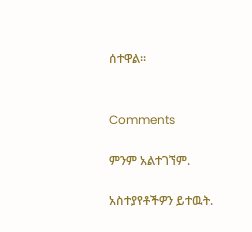ሰተዋል።


Comments

ምንም አልተገኘም.

አስተያየቶችዎን ይተዉት.